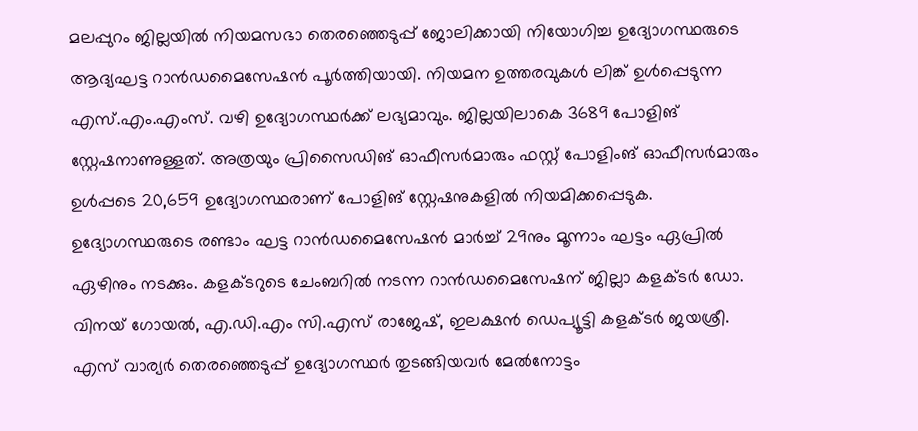മലപ്പുറം ജില്ലയില്‍ നിയമസഭാ തെരഞ്ഞെടുപ്പ് ജോലിക്കായി നിയോഗിച്ച ഉദ്യോഗസ്ഥരുടെ ആദ്യഘട്ട റാന്‍ഡമൈസേഷന്‍ പൂര്‍ത്തിയായി. നിയമന ഉത്തരവുകള്‍ ലിങ്ക് ഉള്‍പ്പെടുന്ന എസ്.എം.എംസ്. വഴി ഉദ്യോഗസ്ഥര്‍ക്ക് ലഭ്യമാവും. ജില്ലയിലാകെ 3689 പോളിങ് സ്റ്റേഷനാണുള്ളത്. അത്രയും പ്രിസൈഡിങ് ഓഫീസര്‍മാരും ഫസ്റ്റ് പോളിംങ് ഓഫീസര്‍മാരും ഉള്‍പ്പടെ 20,659 ഉദ്യോഗസ്ഥരാണ് പോളിങ് സ്റ്റേഷനുകളില്‍ നിയമിക്കപ്പെടുക. ഉദ്യോഗസ്ഥരുടെ രണ്ടാം ഘട്ട റാന്‍ഡമൈസേഷന്‍ മാര്‍ച്ച് 29നും മൂന്നാം ഘട്ടം ഏപ്രില്‍ ഏഴിനും നടക്കും. കളക്ടറുടെ ചേംബറില്‍ നടന്ന റാന്‍ഡമൈസേഷന് ജില്ലാ കളക്ടര്‍ ഡോ. വിനയ് ഗോയല്‍, എ.ഡി.എം സി.എസ് രാജേഷ്, ഇലക്ഷന്‍ ഡെപ്യൂട്ടി കളക്ടര്‍ ജയശ്രീ. എസ് വാര്യര്‍ തെരഞ്ഞെടുപ്പ് ഉദ്യോഗസ്ഥര്‍ തുടങ്ങിയവര്‍ മേല്‍നോട്ടം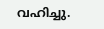വഹിച്ചു.